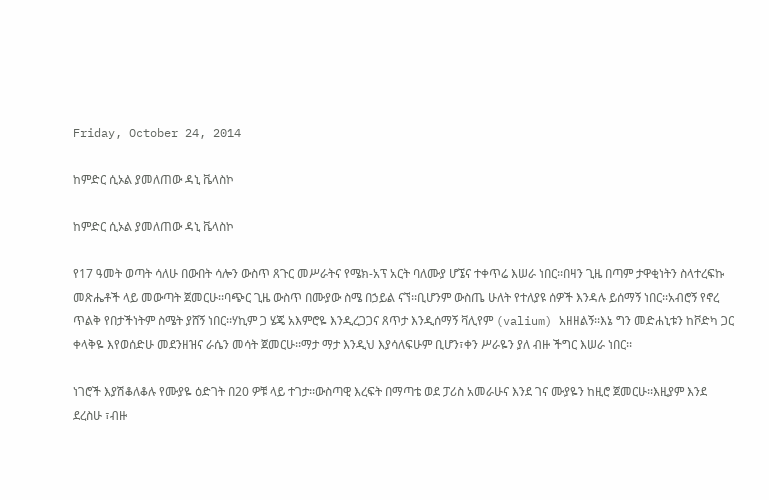Friday, October 24, 2014

ከምድር ሲኦል ያመለጠው ዳኒ ቬላስኮ

ከምድር ሲኦል ያመለጠው ዳኒ ቬላስኮ

የ17 ዓመት ወጣት ሳለሁ በውበት ሳሎን ውስጥ ጸጉር መሥራትና የሜክ-አፕ አርት ባለሙያ ሆኜና ተቀጥሬ እሠራ ነበር፡፡በዛን ጊዜ በጣም ታዋቂነትን ስላተረፍኩ መጽሔቶች ላይ መውጣት ጀመርሁ፡፡ባጭር ጊዜ ውስጥ በሙያው ስሜ በኃይል ናኘ፡፡ቢሆንም ውስጤ ሁለት የተለያዩ ሰዎች እንዳሉ ይሰማኝ ነበር፡፡አብሮኝ የኖረ ጥልቅ የበታችነትም ስሜት ያሸኝ ነበር፡፡ሃኪም ጋ ሄጄ አእምሮዬ እንዲረጋጋና ጸጥታ እንዲሰማኝ ቫሊየም (valium) አዘዘልኝ፡፡እኔ ግን መድሐኒቱን ከቮድካ ጋር ቀላቅዬ እየወሰድሁ መደንዘዝና ራሴን መሳት ጀመርሁ፡፡ማታ ማታ እንዲህ እያሳለፍሁም ቢሆን፣ቀን ሥራዬን ያለ ብዙ ችግር እሠራ ነበር፡፡

ነገሮች እያሽቆለቆሉ የሙያዬ ዕድገት በ20 ዎቹ ላይ ተገታ፡፡ውስጣዊ እረፍት በማጣቴ ወደ ፓሪስ አመራሁና እንደ ገና ሙያዬን ከዚሮ ጀመርሁ፡፡እዚያም እንደ ደረስሁ ፣ብዙ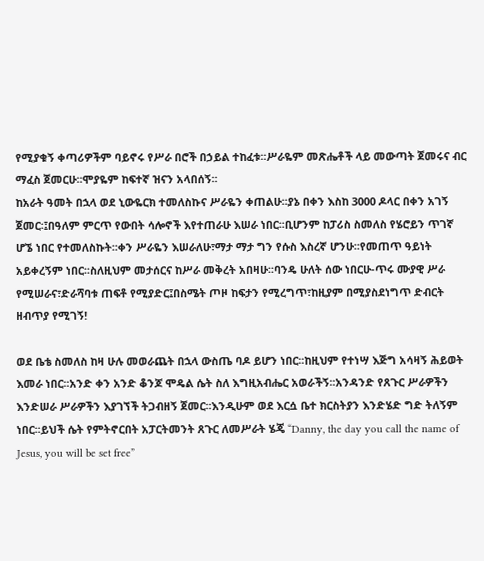የሚያቁኝ ቀጣሪዎችም ባይኖሩ የሥራ በሮች በኃይል ተከፈቱ፡፡ሥራዬም መጽሔቶች ላይ መውጣት ጀመሩና ብር ማፈስ ጀመርሁ፡፡ሞያዬም ከፍተኛ ዝናን አላበሰኝ፡፡
ከአራት ዓመት በኋላ ወደ ኒውዬርክ ተመለስኩና ሥራዬን ቀጠልሁ፡፡ያኔ በቀን እስከ 3000 ዶላር በቀን አገኝ ጀመር፡፤በዓለም ምርጥ የውበት ሳሎኖች እየተጠራሁ እሠራ ነበር፡፡ቢሆንም ከፓሪስ ስመለስ የሄሮይን ጥገኛ ሆኜ ነበር የተመለስኩት፡፡ቀን ሥራዬን እሠራለሁ፣ማታ ማታ ግን የሱስ እስረኛ ሆንሁ፡፡የመጠጥ ዓይነት አይቀረኝም ነበር፡፡ስለዚህም መታሰርና ከሥራ መቅረት አበዛሁ፡፡ባንዴ ሁለት ሰው ነበርሁ-ጥሩ ሙያዊ ሥራ የሚሠራና፣ድራሻባቱ ጠፍቶ የሚያድር፤በስሜት ጦዞ ከፍታን የሚረግጥ፣ከዚያም በሚያስደነግጥ ድብርት ዘብጥያ የሚገኝ!

ወደ ቤቴ ስመለስ ከዛ ሁሉ መወራጨት በኋላ ውስጤ ባዶ ይሆን ነበር፡፡ከዚህም የተነሣ እጅግ አሳዛኝ ሕይወት እመራ ነበር፡፡አንድ ቀን አንድ ቆንጆ ሞዴል ሴት ስለ እግዚአብሔር አወራችኝ፡፡አንዳንድ የጸጉር ሥራዎችን እንድሠራ ሥራዎችን እያገኘች ትጋብዘኝ ጀመር፡፡እንዲሁም ወደ እርሷ ቤተ ክርስትያን እንድሄድ ግድ ትለኝም ነበር፡፡ይህች ሴት የምትኖርበት አፓርትመንት ጸጉር ለመሥራት ሄጄ “Danny, the day you call the name of Jesus, you will be set free”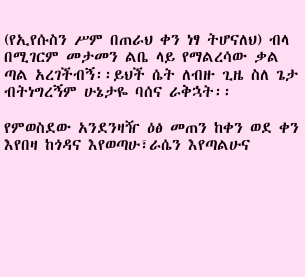(የኢየሱስን ሥም በጠራህ ቀን ነፃ ትሆናለህ) ብላ በሚገርም መታመን ልቤ ላይ የማልረሳው ቃል ጣል አረገችብኝ፡፡ይህች ሴት ለብዙ ጊዜ ስለ ጌታ ብትነግረኝም ሁኔታዬ ባሰና ራቅኋት፡፡

የምወስደው አንደንዛዥ ዕፅ መጠን ከቀን ወደ ቀን እየበዛ ከጎዳና እየወጣሁ፣ራሴን እየጣልሁና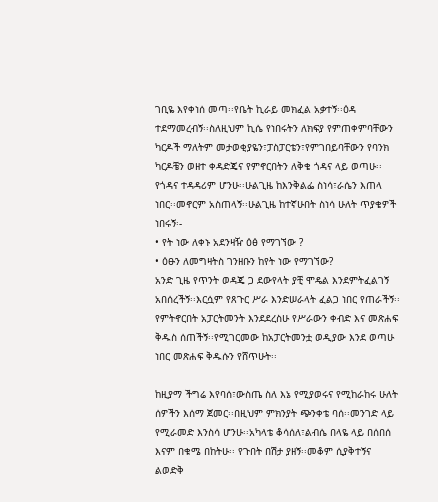ገቢዬ እየቀነሰ መጣ፡፡የቤት ኪራይ መክፈል አቃተኝ፡፡ዕዳ ተደማመረብኝ፡፡ስለዚህም ኪሴ የነበሩትን ለክፍያ የምጠቀምባቸውን ካርዶች ማለትም መታወቂያዬን፣ፓስፓርቴን፣የምገበይባቸውን የባንክ ካርዶቼን ወዘተ ቀዳድጄና የምኖርበትን ለቅቄ ጎዳና ላይ ወጣሁ፡፡የጎዳና ተዳዳሪም ሆንሁ፡፡ሁልጊዜ ከእንቅልፌ ስነሳ፣ራሴን እጠላ ነበር፡፡መኖርም አስጠላኝ፡፡ሁልጊዜ ከተኛሁበት ስነሳ ሁለት ጥያቄዎች ነበሩኝ፡-
• የት ነው ለቀኑ አደንዛዥ ዕፅ የማገኘው ?
• ዕፁን ለመግዛትስ ገንዘቡን ከየት ነው የማገኘው?
አንድ ጊዜ የጥንት ወዳጄ ጋ ደውየላት ያቺ ሞዴል እንደምትፈልገኝ አበሰረችኝ፡፡እርሷም የጸጉር ሥራ እንድሠራላት ፈልጋ ነበር የጠራችኝ፡፡የምትኖርበት አፓርትመንት እንደደረስሁ የሥራውን ቀብድ እና መጽሐፍ ቅዱስ ሰጠችኝ፡፡የሚገርመው ከአፓርትመንቷ ወዲያው እንደ ወጣሁ ነበር መጽሐፍ ቅዱሱን የሸጥሁት፡፡

ከዚያማ ችግሬ እየባሰ፣ውስጤ ስለ እኔ የሚያወሩና የሚከራከሩ ሁለት ሰዎችን እሰማ ጀመር፡፡በዚህም ምክንያት ጭንቀቴ ባሰ፡፡መንገድ ላይ የሚራመድ እንስሳ ሆንሁ፡፡አካላቴ ቆሳሰለ፣ልብሴ በላዬ ላይ በሰበሰ እናም በቁሜ በከትሁ፡፡ የጉበት በሽታ ያዘኝ፡፡መቆም ሲያቅተኝና ልወድቅ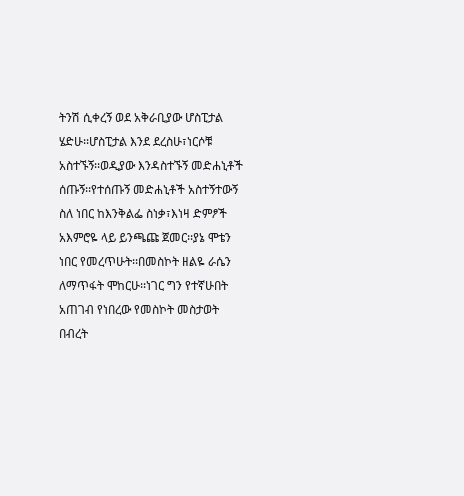ትንሽ ሲቀረኝ ወደ አቅራቢያው ሆስፒታል ሄድሁ፡፡ሆስፒታል እንደ ደረስሁ፣ነርሶቹ አስተኙኝ፡፡ወዲያው እንዳስተኙኝ መድሐኒቶች ሰጡኝ፡፡የተሰጡኝ መድሐኒቶች አስተኝተውኝ ስለ ነበር ከእንቅልፌ ስነቃ፣እነዛ ድምፆች አእምሮዬ ላይ ይንጫጩ ጀመር፡፡ያኔ ሞቴን ነበር የመረጥሁት፡፡በመስኮት ዘልዬ ራሴን ለማጥፋት ሞከርሁ፡፡ነገር ግን የተኛሁበት አጠገብ የነበረው የመስኮት መስታወት በብረት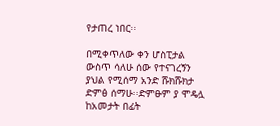የታጠረ ነበር፡፡

በሚቀጥለው ቀን ሆስፒታል ውስጥ ሳለሁ ሰው የተናገረኝን ያህል የሚሰማ አንድ ሹክሹክታ ድምፅ ሰማሁ፡፡ድምፁም ያ ሞዴሏ ከአመታት በፊት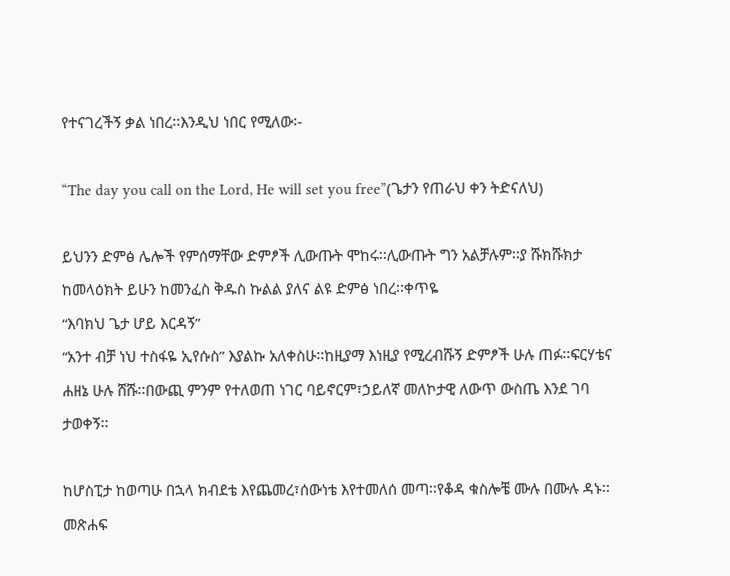የተናገረችኝ ቃል ነበረ፡፡እንዲህ ነበር የሚለው፡-

“The day you call on the Lord, He will set you free”(ጌታን የጠራህ ቀን ትድናለህ)

ይህንን ድምፅ ሌሎች የምሰማቸው ድምፆች ሊውጡት ሞከሩ፡፡ሊውጡት ግን አልቻሉም፡፡ያ ሹክሹክታ ከመላዕክት ይሁን ከመንፈስ ቅዱስ ኩልል ያለና ልዩ ድምፅ ነበረ፡፡ቀጥዬ
“እባክህ ጌታ ሆይ እርዳኝ”
“አንተ ብቻ ነህ ተስፋዬ ኢየሱስ” እያልኩ አለቀስሁ፡፡ከዚያማ እነዚያ የሚረብሹኝ ድምፆች ሁሉ ጠፉ፡፡ፍርሃቴና ሐዘኔ ሁሉ ሸሹ፡፡በውጪ ምንም የተለወጠ ነገር ባይኖርም፣ኃይለኛ መለኮታዊ ለውጥ ውስጤ እንደ ገባ ታወቀኝ፡፡

ከሆስፒታ ከወጣሁ በኋላ ክብደቴ እየጨመረ፣ሰውነቴ እየተመለሰ መጣ፡፡የቆዳ ቁስሎቼ ሙሉ በሙሉ ዳኑ፡፡መጽሐፍ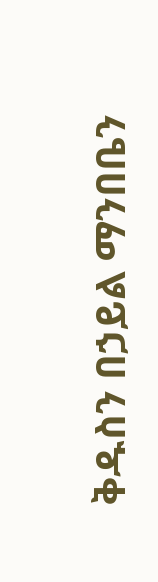ቅዱስን በኃይል ማንበቤን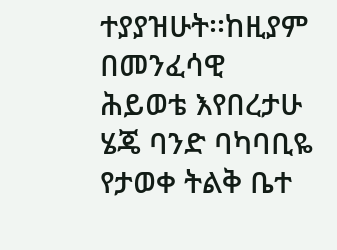ተያያዝሁት፡፡ከዚያም በመንፈሳዊ ሕይወቴ እየበረታሁ ሄጄ ባንድ ባካባቢዬ የታወቀ ትልቅ ቤተ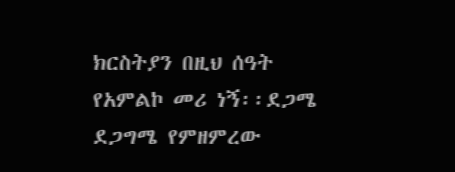ክርስትያን በዚህ ሰዓት የአምልኮ መሪ ነኝ፡፡ደጋሜ ደጋግሜ የምዘምረው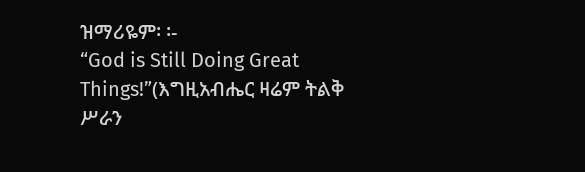ዝማሪዬም፡ ፡-
“God is Still Doing Great Things!”(እግዚአብሔር ዛሬም ትልቅ ሥራን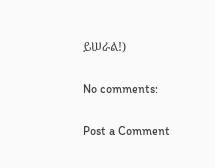ይሠራል!)

No comments:

Post a Comment